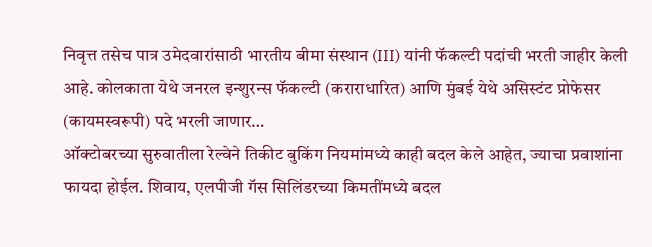निवृत्त तसेच पात्र उमेदवारांसाठी भारतीय बीमा संस्थान (III) यांनी फॅकल्टी पदांची भरती जाहीर केली आहे. कोलकाता येथे जनरल इन्शुरन्स फॅकल्टी (कराराधारित) आणि मुंबई येथे असिस्टंट प्रोफेसर (कायमस्वरूपी) पदे भरली जाणार…
ऑक्टोबरच्या सुरुवातीला रेल्वेने तिकीट बुकिंग नियमांमध्ये काही बदल केले आहेत, ज्याचा प्रवाशांना फायदा होईल. शिवाय, एलपीजी गॅस सिलिंडरच्या किमतींमध्ये बदल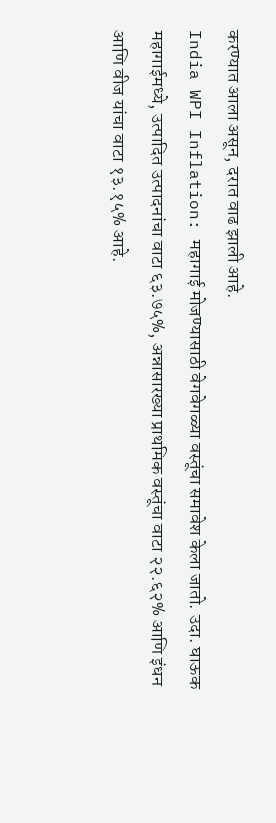करण्यात आला असून, दरात वाढ झाली आहे.
India WPI Inflation: महागाई मोजण्यासाठी वेगवेगळ्या वस्तूंचा समावेश केला जातो. उदा. घाऊक महागाईमध्ये, उत्पादित उत्पादनांचा वाटा ६३.७५%, अन्नासारख्या प्राथमिक वस्तूंचा वाटा २२.६२% आणि इंधन आणि वीज यांचा वाटा १३.१५% आहे.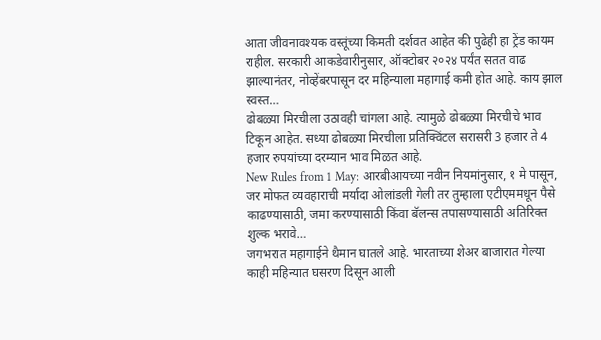आता जीवनावश्यक वस्तूंच्या किमती दर्शवत आहेत की पुढेही हा ट्रेंड कायम राहील. सरकारी आकडेवारीनुसार, ऑक्टोबर २०२४ पर्यंत सतत वाढ झाल्यानंतर, नोव्हेंबरपासून दर महिन्याला महागाई कमी होत आहे. काय झाल स्वस्त…
ढोबळ्या मिरचीला उठावही चांगला आहे. त्यामुळे ढोबळ्या मिरचीचे भाव टिकून आहेत. सध्या ढोबळ्या मिरचीला प्रतिक्विंटल सरासरी 3 हजार ते 4 हजार रुपयांच्या दरम्यान भाव मिळत आहे.
New Rules from 1 May: आरबीआयच्या नवीन नियमांनुसार, १ मे पासून, जर मोफत व्यवहाराची मर्यादा ओलांडली गेली तर तुम्हाला एटीएममधून पैसे काढण्यासाठी, जमा करण्यासाठी किंवा बॅलन्स तपासण्यासाठी अतिरिक्त शुल्क भरावे…
जगभरात महागाईने थैमान घातले आहे. भारताच्या शेअर बाजारात गेल्या काही महिन्यात घसरण दिसून आली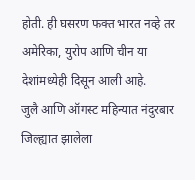होती. ही घसरण फक्त भारत नव्हे तर अमेरिका, युरोप आणि चीन या देशांमध्येही दिसून आली आहे.
जुलै आणि ऑगस्ट महिन्यात नंदुरबार जिल्ह्यात झालेला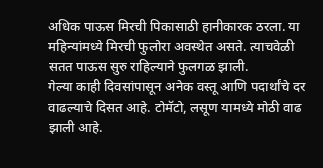अधिक पाऊस मिरची पिकासाठी हानीकारक ठरला. या महिन्यांमध्ये मिरची फुलोरा अवस्थेत असते. त्याचवेळी सतत पाऊस सुरु राहिल्याने फुलगळ झाली.
गेल्या काही दिवसांपासून अनेक वस्तू आणि पदार्थांचे दर वाढल्याचे दिसत आहे. टोमॅटो, लसूण यामध्ये मोठी वाढ झाली आहे.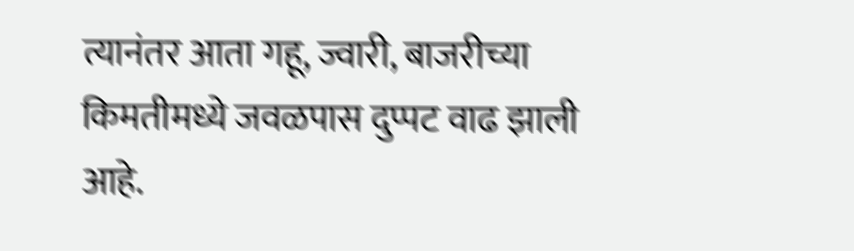त्यानंतर आता गहू, ज्वारी, बाजरीच्या किमतीमध्ये जवळपास दुप्पट वाढ झाली आहे.